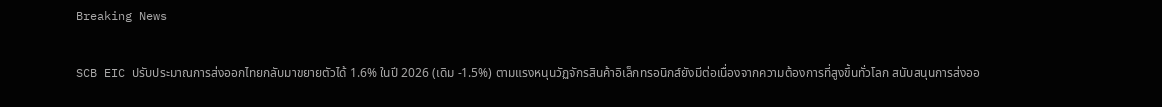Breaking News

SCB EIC ปรับประมาณการส่งออกไทยกลับมาขยายตัวได้ 1.6% ในปี 2026 (เดิม -1.5%) ตามแรงหนุนวัฏจักรสินค้าอิเล็กทรอนิกส์ยังมีต่อเนื่องจากความต้องการที่สูงขึ้นทั่วโลก สนับสนุนการส่งออ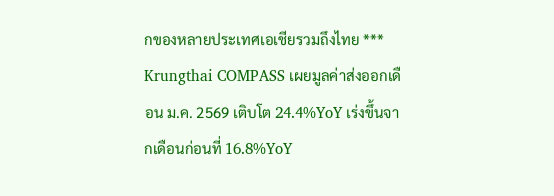กของหลายประเทศเอเชียรวมถึงไทย *** Krungthai COMPASS เผยมูลค่าส่งออกเดือน ม.ค. 2569 เติบโต 24.4%YoY เร่งขึ้นจากเดือนก่อนที่ 16.8%YoY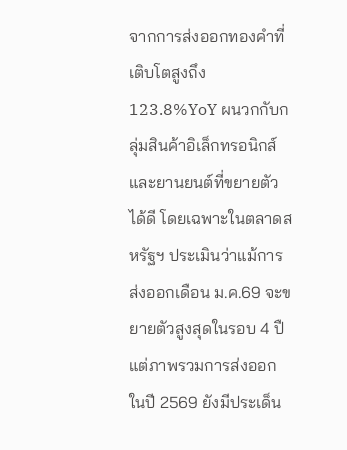จากการส่งออกทองคำที่เติบโตสูงถึง 123.8%YoY ผนวกกับกลุ่มสินค้าอิเล็กทรอนิกส์และยานยนต์ที่ขยายตัวได้ดี โดยเฉพาะในตลาดสหรัฐฯ ประเมินว่าแม้การส่งออกเดือน ม.ค.69 จะขยายตัวสูงสุดในรอบ 4 ปื แต่ภาพรวมการส่งออกในปี 2569 ยังมีประเด็น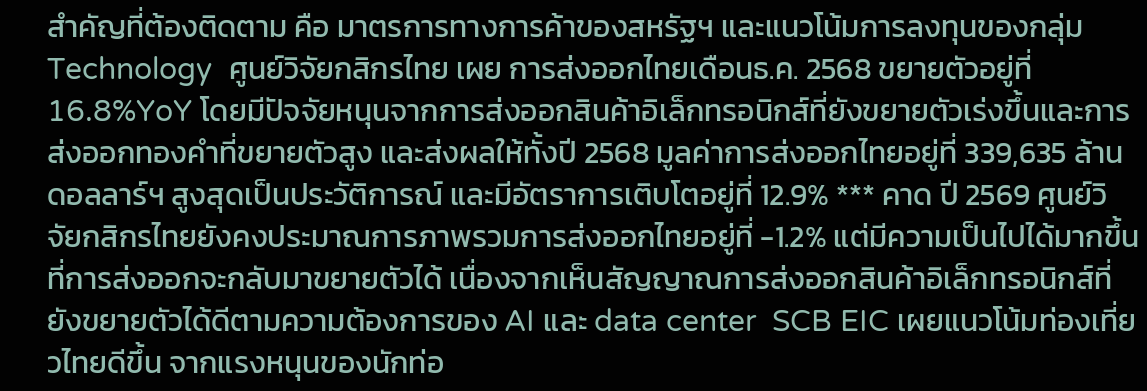สำคัญที่ต้องติดตาม คือ มาตรการทางการค้าของสหรัฐฯ และแนวโน้มการลงทุนของกลุ่ม Technology  ศูนย์วิจัยกสิกรไทย เผย การส่งออกไทยเดือนธ.ค. 2568 ขยายตัวอยู่ที่ 16.8%YoY โดยมีปัจจัยหนุนจากการส่งออกสินค้าอิเล็กทรอนิกส์ที่ยังขยายตัวเร่งขึ้นและการส่งออกทองคำที่ขยายตัวสูง และส่งผลให้ทั้งปี 2568 มูลค่าการส่งออกไทยอยู่ที่ 339,635 ล้านดอลลาร์ฯ สูงสุดเป็นประวัติการณ์ และมีอัตราการเติบโตอยู่ที่ 12.9% *** คาด ปี 2569 ศูนย์วิจัยกสิกรไทยยังคงประมาณการภาพรวมการส่งออกไทยอยู่ที่ -1.2% แต่มีความเป็นไปได้มากขึ้นที่การส่งออกจะกลับมาขยายตัวได้ เนื่องจากเห็นสัญญาณการส่งออกสินค้าอิเล็กทรอนิกส์ที่ยังขยายตัวได้ดีตามความต้องการของ AI และ data center  SCB EIC เผยแนวโน้มท่องเที่ยวไทยดีขึ้น จากแรงหนุนของนักท่อ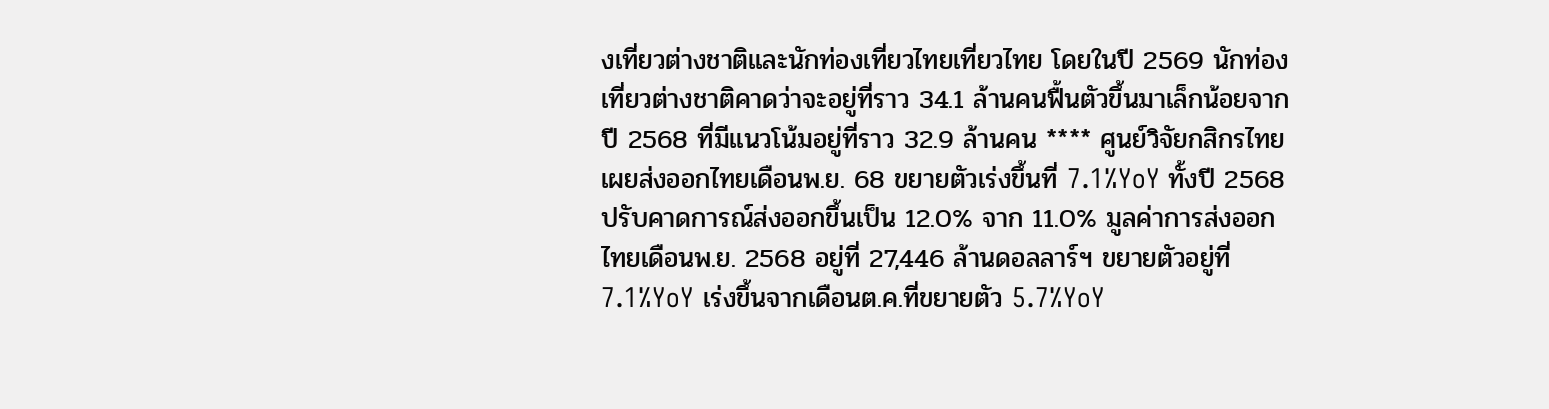งเที่ยวต่างชาติและนักท่องเที่ยวไทยเที่ยวไทย โดยในปี 2569 นักท่องเที่ยวต่างชาติคาดว่าจะอยู่ที่ราว 34.1 ล้านคนฟื้นตัวขึ้นมาเล็กน้อยจากปี 2568 ที่มีแนวโน้มอยู่ที่ราว 32.9 ล้านคน **** ศูนย์วิจัยกสิกรไทย เผยส่งออกไทยเดือนพ.ย. 68 ขยายตัวเร่งขึ้นที่ 7.1%YoY ทั้งปี 2568 ปรับคาดการณ์ส่งออกขึ้นเป็น 12.0% จาก 11.0% มูลค่าการส่งออกไทยเดือนพ.ย. 2568 อยู่ที่ 27,446 ล้านดอลลาร์ฯ ขยายตัวอยู่ที่ 7.1%YoY เร่งขึ้นจากเดือนต.ค.ที่ขยายตัว 5.7%YoY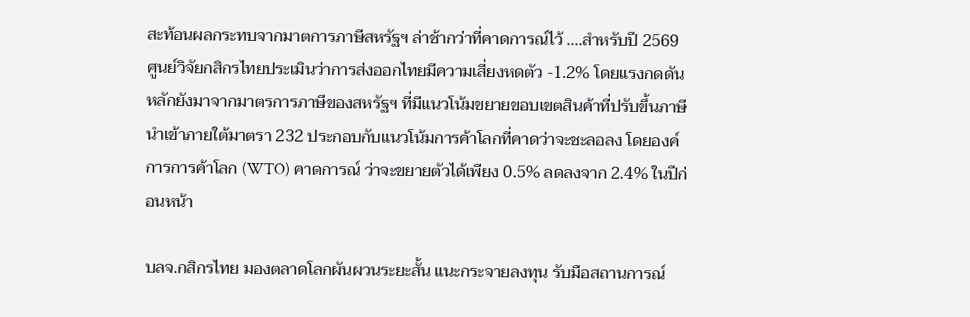สะท้อนผลกระทบจากมาตการภาษีสหรัฐฯ ล่าช้ากว่าที่คาดการณ์ไว้ ....สำหรับปี 2569 ศูนย์วิจัยกสิกรไทยประเมินว่าการส่งออกไทยมีความเสี่ยงหดตัว -1.2% โดยแรงกดดันหลักยังมาจากมาตรการภาษีของสหรัฐฯ ที่มีแนวโน้มขยายขอบเขตสินค้าที่ปรับขึ้นภาษีนำเข้าภายใต้มาตรา 232 ประกอบกับแนวโน้มการค้าโลกที่คาดว่าจะชะลอลง โดยองค์การการค้าโลก (WTO) คาดการณ์ ว่าจะขยายตัวได้เพียง 0.5% ลดลงจาก 2.4% ในปีก่อนหน้า

บลจ.กสิกรไทย มองตลาดโลกผันผวนระยะสั้น แนะกระจายลงทุน รับมือสถานการณ์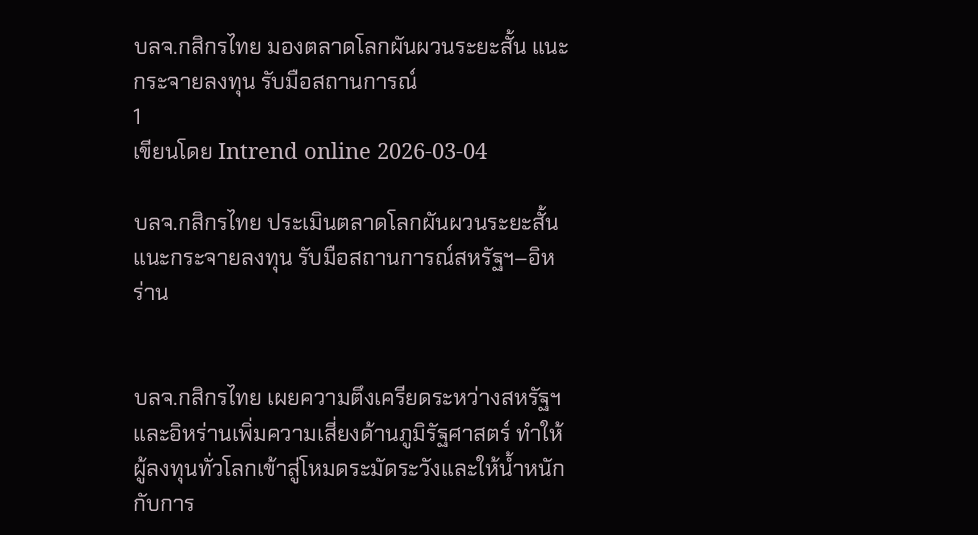บลจ.กสิกรไทย มองตลาดโลกผันผวนระยะสั้น แนะกระจายลงทุน รับมือสถานการณ์
1
เขียนโดย Intrend online 2026-03-04

บลจ.กสิกรไทย ประเมินตลาดโลกผันผวนระยะสั้น แนะกระจายลงทุน รับมือสถานการณ์สหรัฐฯ–อิหร่าน


บลจ.กสิกรไทย เผยความตึงเครียดระหว่างสหรัฐฯ และอิหร่านเพิ่มความเสี่ยงด้านภูมิรัฐศาสตร์ ทำให้ผู้ลงทุนทั่วโลกเข้าสู่โหมดระมัดระวังและให้น้ำหนักกับการ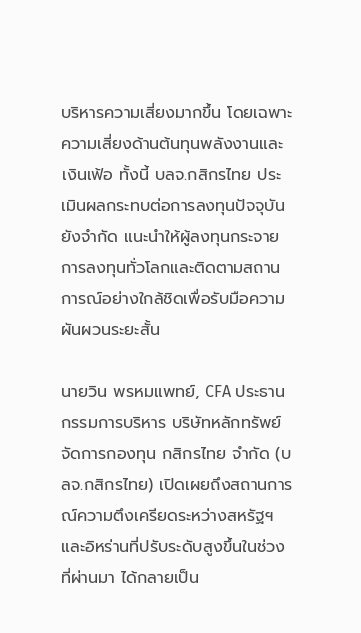บริหารความเสี่ยงมากขึ้น โดยเฉพาะความเสี่ยงด้านต้นทุนพลังงานและเงินเฟ้อ ทั้งนี้ บลจ.กสิกรไทย ประเมินผลกระทบต่อการลงทุนปัจจุบันยังจำกัด แนะนำให้ผู้ลงทุนกระจายการลงทุนทั่วโลกและติดตามสถานการณ์อย่างใกล้ชิดเพื่อรับมือความผันผวนระยะสั้น

นายวิน พรหมแพทย์, CFA ประธานกรรมการบริหาร บริษัทหลักทรัพย์จัดการกองทุน กสิกรไทย จำกัด (บลจ.กสิกรไทย) เปิดเผยถึงสถานการณ์ความตึงเครียดระหว่างสหรัฐฯ และอิหร่านที่ปรับระดับสูงขึ้นในช่วงที่ผ่านมา ได้กลายเป็น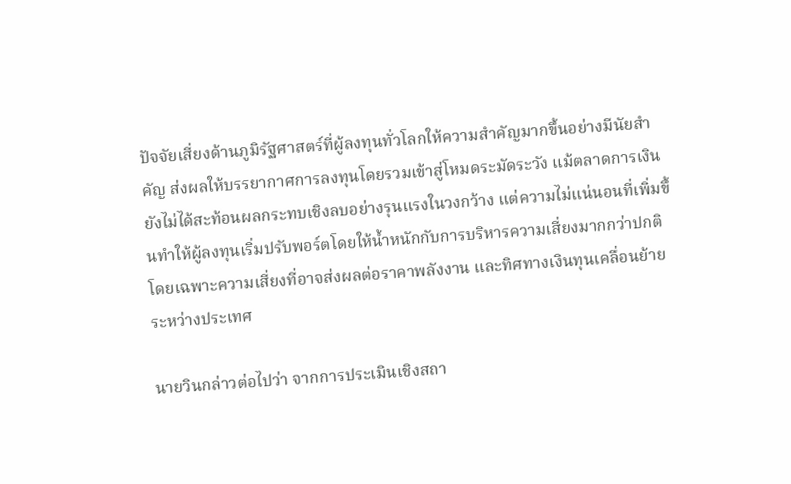ปัจจัยเสี่ยงด้านภูมิรัฐศาสตร์ที่ผู้ลงทุนทั่วโลกให้ความสำคัญมากขึ้นอย่างมีนัยสำคัญ ส่งผลให้บรรยากาศการลงทุนโดยรวมเข้าสู่โหมดระมัดระวัง แม้ตลาดการเงินยังไม่ได้สะท้อนผลกระทบเชิงลบอย่างรุนแรงในวงกว้าง แต่ความไม่แน่นอนที่เพิ่มขึ้นทำให้ผู้ลงทุนเริ่มปรับพอร์ตโดยให้น้ำหนักกับการบริหารความเสี่ยงมากกว่าปกติ โดยเฉพาะความเสี่ยงที่อาจส่งผลต่อราคาพลังงาน และทิศทางเงินทุนเคลื่อนย้ายระหว่างประเทศ

นายวินกล่าวต่อไปว่า จากการประเมินเชิงสถา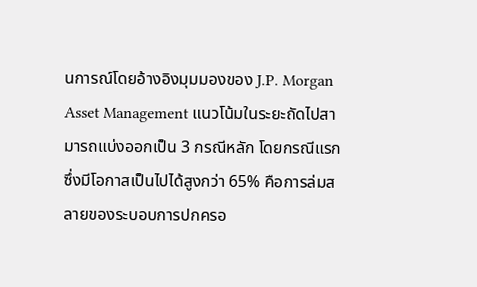นการณ์โดยอ้างอิงมุมมองของ J.P. Morgan Asset Management แนวโน้มในระยะถัดไปสามารถแบ่งออกเป็น 3 กรณีหลัก โดยกรณีแรกซึ่งมีโอกาสเป็นไปได้สูงกว่า 65% คือการล่มสลายของระบอบการปกครอ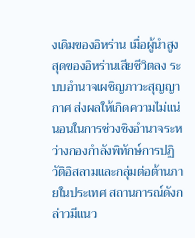งเดิมของอิหร่าน เมื่อผู้นำสูงสุดของอิหร่านเสียชีวิตลง ระบบอำนาจเผชิญภาวะสุญญากาศ ส่งผลให้เกิดความไม่แน่นอนในการช่วงชิงอำนาจระหว่างกองกำลังพิทักษ์การปฏิวัติอิสลามและกลุ่มต่อต้านภายในประเทศ สถานการณ์ดังกล่าวมีแนว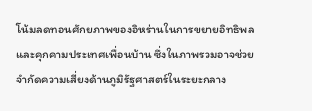โน้มลดทอนศักยภาพของอิหร่านในการขยายอิทธิพลและคุกคามประเทศเพื่อนบ้าน ซึ่งในภาพรวมอาจช่วยจำกัดความเสี่ยงด้านภูมิรัฐศาสตร์ในระยะกลาง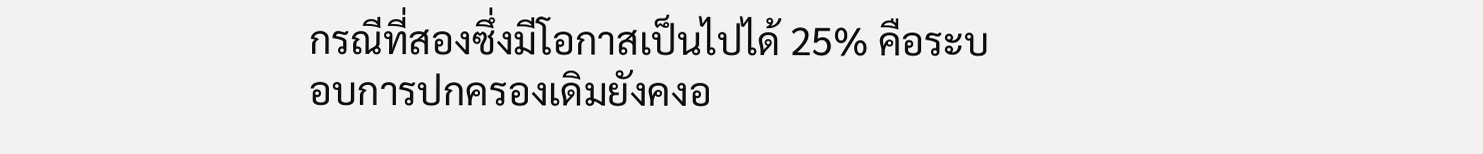กรณีที่สองซึ่งมีโอกาสเป็นไปได้ 25% คือระบอบการปกครองเดิมยังคงอ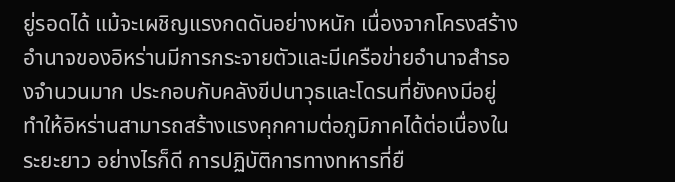ยู่รอดได้ แม้จะเผชิญแรงกดดันอย่างหนัก เนื่องจากโครงสร้างอำนาจของอิหร่านมีการกระจายตัวและมีเครือข่ายอำนาจสำรองจำนวนมาก ประกอบกับคลังขีปนาวุธและโดรนที่ยังคงมีอยู่ ทำให้อิหร่านสามารถสร้างแรงคุกคามต่อภูมิภาคได้ต่อเนื่องในระยะยาว อย่างไรก็ดี การปฏิบัติการทางทหารที่ยื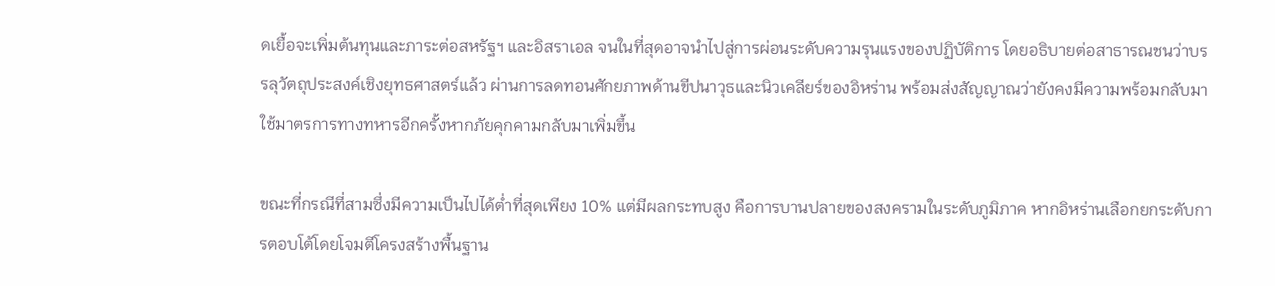ดเยื้อจะเพิ่มต้นทุนและภาระต่อสหรัฐฯ และอิสราเอล จนในที่สุดอาจนำไปสู่การผ่อนระดับความรุนแรงของปฏิบัติการ โดยอธิบายต่อสาธารณชนว่าบรรลุวัตถุประสงค์เชิงยุทธศาสตร์แล้ว ผ่านการลดทอนศักยภาพด้านขีปนาวุธและนิวเคลียร์ของอิหร่าน พร้อมส่งสัญญาณว่ายังคงมีความพร้อมกลับมาใช้มาตรการทางทหารอีกครั้งหากภัยคุกคามกลับมาเพิ่มขึ้น

ขณะที่กรณีที่สามซึ่งมีความเป็นไปได้ต่ำที่สุดเพียง 10% แต่มีผลกระทบสูง คือการบานปลายของสงครามในระดับภูมิภาค หากอิหร่านเลือกยกระดับการตอบโต้โดยโจมตีโครงสร้างพื้นฐาน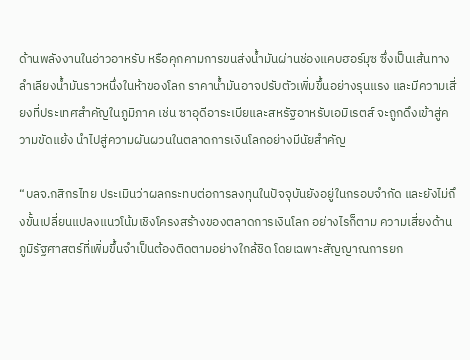ด้านพลังงานในอ่าวอาหรับ หรือคุกคามการขนส่งน้ำมันผ่านช่องแคบฮอร์มุซ ซึ่งเป็นเส้นทางลำเลียงน้ำมันราวหนึ่งในห้าของโลก ราคาน้ำมันอาจปรับตัวเพิ่มขึ้นอย่างรุนแรง และมีความเสี่ยงที่ประเทศสำคัญในภูมิภาค เช่น ซาอุดีอาระเบียและสหรัฐอาหรับเอมิเรตส์ จะถูกดึงเข้าสู่ความขัดแย้ง นำไปสู่ความผันผวนในตลาดการเงินโลกอย่างมีนัยสำคัญ

“บลจ.กสิกรไทย ประเมินว่าผลกระทบต่อการลงทุนในปัจจุบันยังอยู่ในกรอบจำกัด และยังไม่ถึงขั้นเปลี่ยนแปลงแนวโน้มเชิงโครงสร้างของตลาดการเงินโลก อย่างไรก็ตาม ความเสี่ยงด้านภูมิรัฐศาสตร์ที่เพิ่มขึ้นจำเป็นต้องติดตามอย่างใกล้ชิด โดยเฉพาะสัญญาณการยก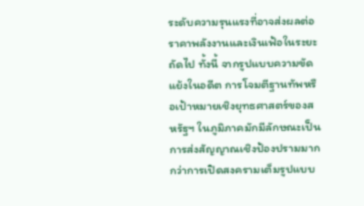ระดับความรุนแรงที่อาจส่งผลต่อราคาพลังงานและเงินเฟ้อในระยะถัดไป ทั้งนี้ จากรูปแบบความขัดแย้งในอดีต การโจมตีฐานทัพหรือเป้าหมายเชิงยุทธศาสตร์ของสหรัฐฯ ในภูมิภาคมักมีลักษณะเป็นการส่งสัญญาณเชิงป้องปรามมากกว่าการเปิดสงครามเต็มรูปแบบ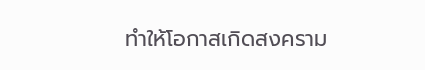ทำให้โอกาสเกิดสงคราม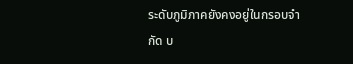ระดับภูมิภาคยังคงอยู่ในกรอบจำกัด บ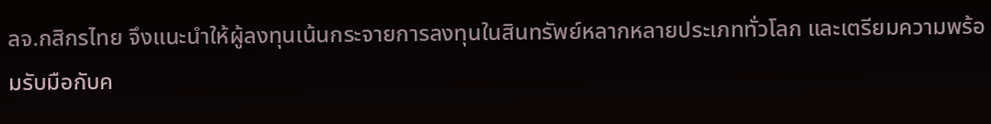ลจ.กสิกรไทย จึงแนะนำให้ผู้ลงทุนเน้นกระจายการลงทุนในสินทรัพย์หลากหลายประเภททั่วโลก และเตรียมความพร้อมรับมือกับค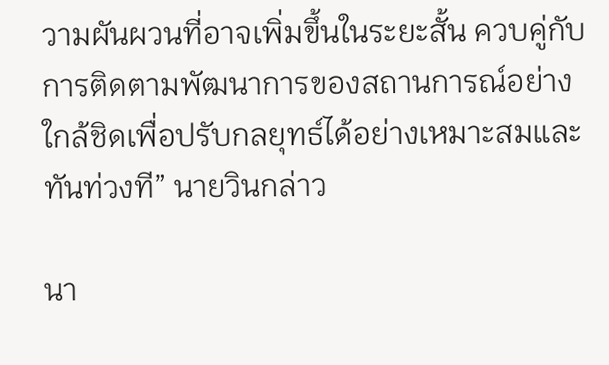วามผันผวนที่อาจเพิ่มขึ้นในระยะสั้น ควบคู่กับการติดตามพัฒนาการของสถานการณ์อย่างใกล้ชิดเพื่อปรับกลยุทธ์ได้อย่างเหมาะสมและทันท่วงที” นายวินกล่าว

นา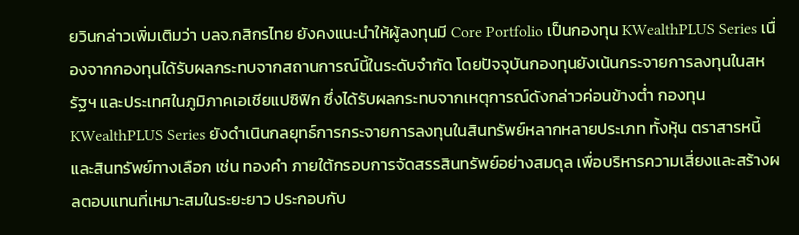ยวินกล่าวเพิ่มเติมว่า บลจ.กสิกรไทย ยังคงแนะนำให้ผู้ลงทุนมี Core Portfolio เป็นกองทุน KWealthPLUS Series เนื่องจากกองทุนได้รับผลกระทบจากสถานการณ์นี้ในระดับจำกัด โดยปัจจุบันกองทุนยังเน้นกระจายการลงทุนในสหรัฐฯ และประเทศในภูมิภาคเอเชียแปซิฟิก ซึ่งได้รับผลกระทบจากเหตุการณ์ดังกล่าวค่อนข้างต่ำ กองทุน KWealthPLUS Series ยังดำเนินกลยุทธ์การกระจายการลงทุนในสินทรัพย์หลากหลายประเภท ทั้งหุ้น ตราสารหนี้ และสินทรัพย์ทางเลือก เช่น ทองคำ ภายใต้กรอบการจัดสรรสินทรัพย์อย่างสมดุล เพื่อบริหารความเสี่ยงและสร้างผลตอบแทนที่เหมาะสมในระยะยาว ประกอบกับ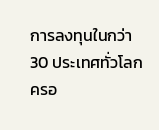การลงทุนในกว่า 30 ประเทศทั่วโลก ครอ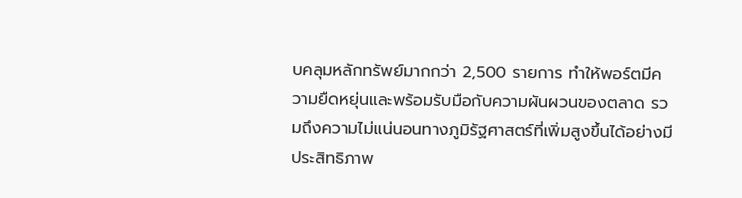บคลุมหลักทรัพย์มากกว่า 2,500 รายการ ทำให้พอร์ตมีความยืดหยุ่นและพร้อมรับมือกับความผันผวนของตลาด รวมถึงความไม่แน่นอนทางภูมิรัฐศาสตร์ที่เพิ่มสูงขึ้นได้อย่างมีประสิทธิภาพ